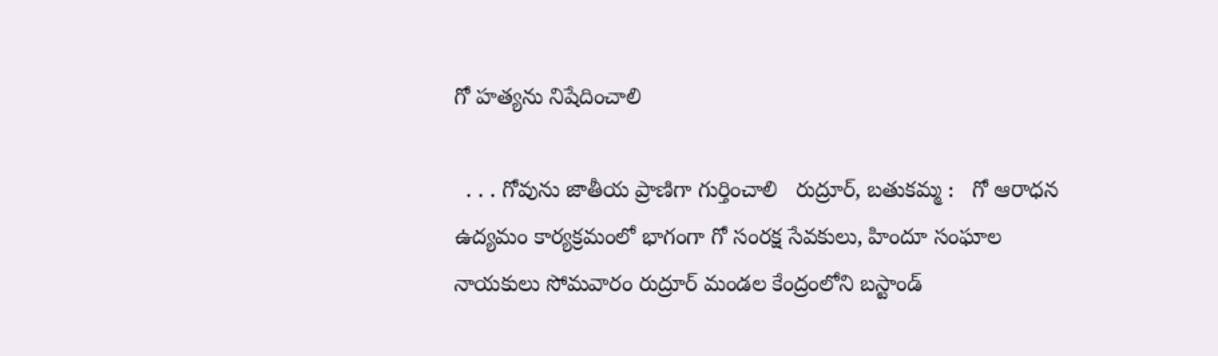గో హత్యను నిషేదించాలి

  . . . గోవును జాతీయ ప్రాణిగా గుర్తించాలి   రుద్రూర్, బతుకమ్మ :   గో ఆరాధన ఉద్యమం కార్యక్రమంలో భాగంగా గో సంరక్ష సేవకులు, హిందూ సంఘాల నాయకులు సోమవారం రుద్రూర్ మండల కేంద్రంలోని బస్టాండ్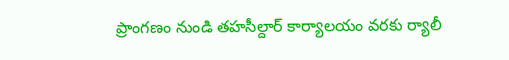ప్రాంగణం నుండి తహసీల్దార్ కార్యాలయం వరకు ర్యాలీ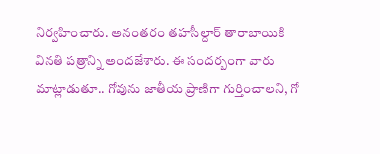నిర్వహించారు. అనంతరం తహసీల్దార్ తారాబాయికి వినతి పత్రాన్ని అందజేశారు. ఈ సందర్బంగా వారు మాట్లాడుతూ.. గోవును జాతీయ ప్రాణిగా గుర్తించాలని, గో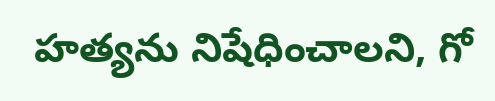హత్యను నిషేధించాలని, గో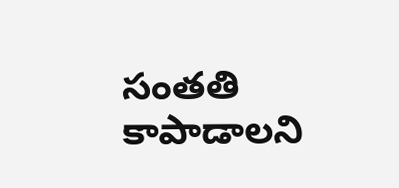సంతతి కాపాడాలని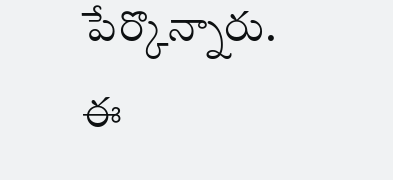పేర్కొన్నారు. ఈ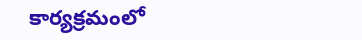కార్యక్రమంలో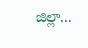జిల్లా...